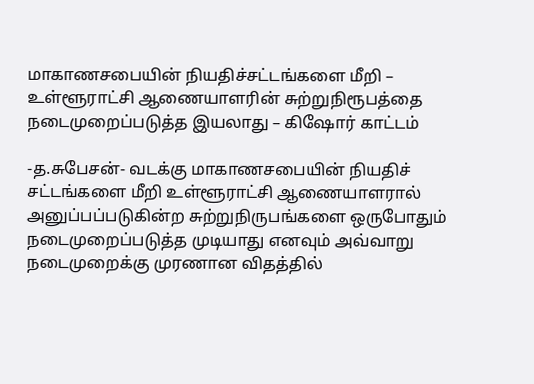மாகாணசபையின் நியதிச்சட்டங்களை மீறி – உள்ளூராட்சி ஆணையாளரின் சுற்றுநிரூபத்தை நடைமுறைப்படுத்த இயலாது – கிஷோர் காட்டம்

-த.சுபேசன்- வடக்கு மாகாணசபையின் நியதிச் சட்டங்களை மீறி உள்ளூராட்சி ஆணையாளரால் அனுப்பப்படுகின்ற சுற்றுநிருபங்களை ஒருபோதும் நடைமுறைப்படுத்த முடியாது எனவும் அவ்வாறு நடைமுறைக்கு முரணான விதத்தில்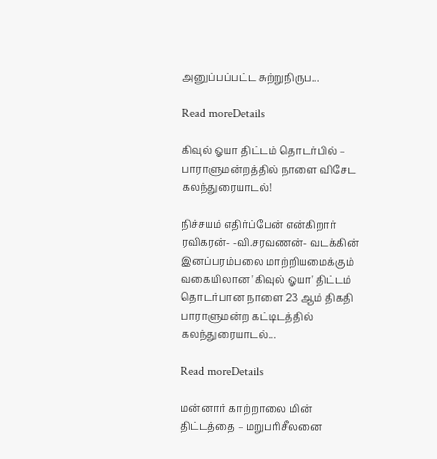அனுப்பப்பட்ட சுற்றுநிருப...

Read moreDetails

கிவுல் ஓயா திட்டம் தொடர்பில் – பாராளுமன்றத்தில் நாளை விசேட கலந்துரையாடல்!

நிச்சயம் எதிர்ப்பேன் என்கிறார் ரவிகரன்- -வி.சரவணன்- வடக்கின் இனப்பரம்பலை மாற்றியமைக்கும் வகையிலான 'கிவுல் ஓயா' திட்டம் தொடர்பான நாளை 23 ஆம் திகதி பாராளுமன்ற கட்டிடத்தில் கலந்துரையாடல்...

Read moreDetails

மன்னார் காற்றாலை மின் திட்டத்தை – மறுபரிசீலனை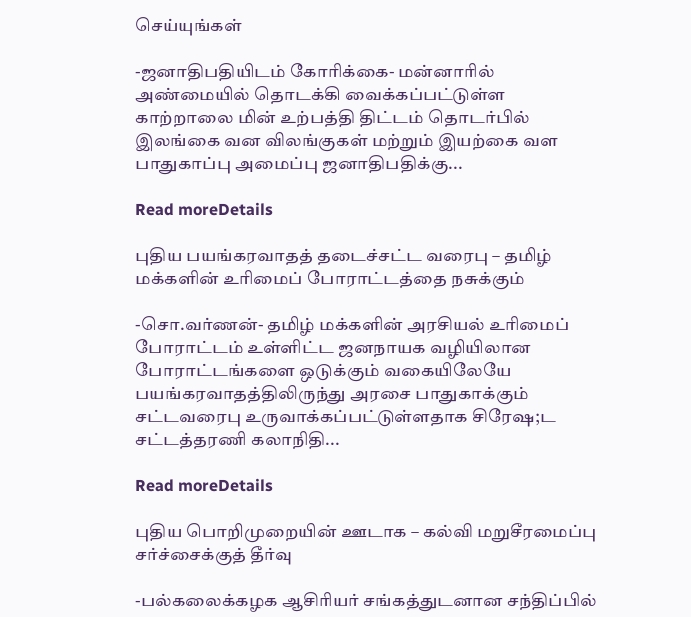செய்யுங்கள்

-ஜனாதிபதியிடம் கோரிக்கை- மன்னாரில் அண்மையில் தொடக்கி வைக்கப்பட்டுள்ள காற்றாலை மின் உற்பத்தி திட்டம் தொடர்பில் இலங்கை வன விலங்குகள் மற்றும் இயற்கை வள பாதுகாப்பு அமைப்பு ஜனாதிபதிக்கு...

Read moreDetails

புதிய பயங்கரவாதத் தடைச்சட்ட வரைபு – தமிழ் மக்களின் உரிமைப் போராட்டத்தை நசுக்கும்

-சொ.வர்ணன்- தமிழ் மக்களின் அரசியல் உரிமைப் போராட்டம் உள்ளிட்ட ஜனநாயக வழியிலான போராட்டங்களை ஒடுக்கும் வகையிலேயே பயங்கரவாதத்திலிருந்து அரசை பாதுகாக்கும் சட்டவரைபு உருவாக்கப்பட்டுள்ளதாக சிரேஷ;ட சட்டத்தரணி கலாநிதி...

Read moreDetails

புதிய பொறிமுறையின் ஊடாக – கல்வி மறுசீரமைப்பு சர்ச்சைக்குத் தீர்வு

-பல்கலைக்கழக ஆசிரியர் சங்கத்துடனான சந்திப்பில்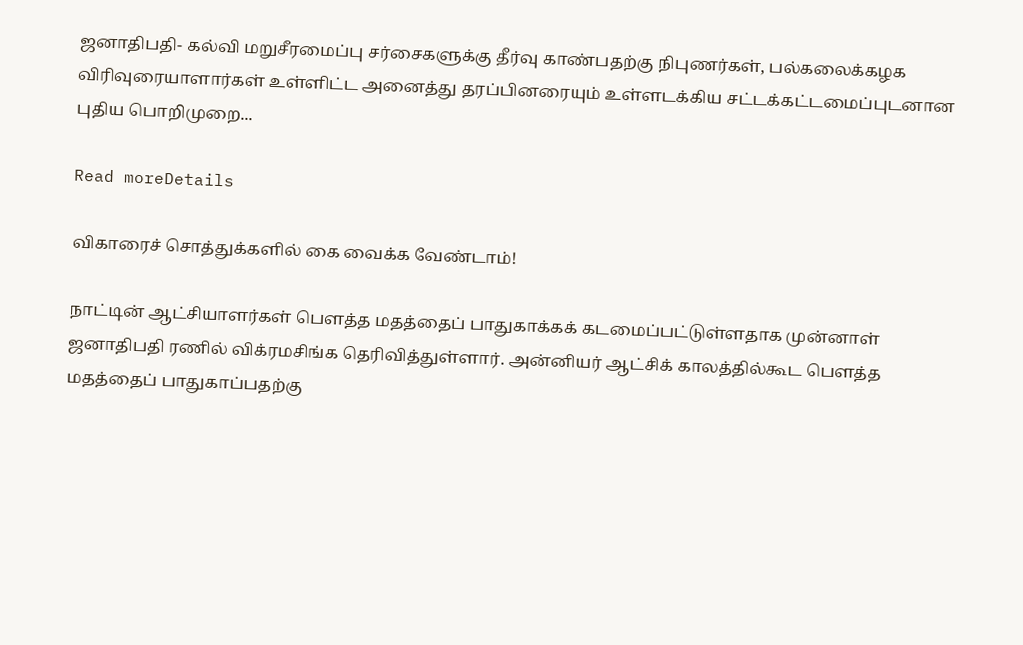ஜனாதிபதி- கல்வி மறுசீரமைப்பு சர்சைகளுக்கு தீர்வு காண்பதற்கு நிபுணர்கள், பல்கலைக்கழக விரிவுரையாளார்கள் உள்ளிட்ட அனைத்து தரப்பினரையும் உள்ளடக்கிய சட்டக்கட்டமைப்புடனான புதிய பொறிமுறை...

Read moreDetails

விகாரைச் சொத்துக்களில் கை வைக்க வேண்டாம்!

நாட்டின் ஆட்சியாளர்கள் பௌத்த மதத்தைப் பாதுகாக்கக் கடமைப்பட்டுள்ளதாக முன்னாள் ஜனாதிபதி ரணில் விக்ரமசிங்க தெரிவித்துள்ளார். அன்னியர் ஆட்சிக் காலத்தில்கூட பௌத்த மதத்தைப் பாதுகாப்பதற்கு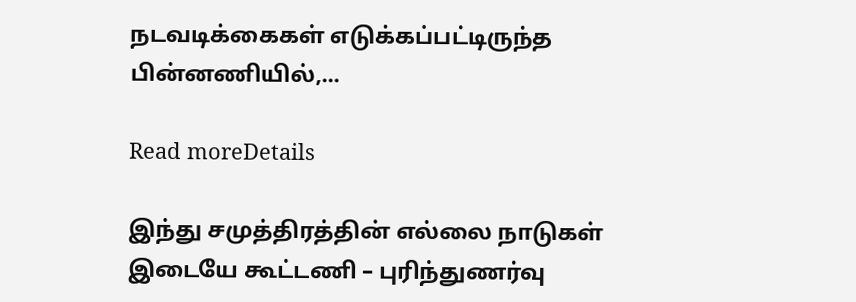நடவடிக்கைகள் எடுக்கப்பட்டிருந்த பின்னணியில்,...

Read moreDetails

இந்து சமுத்திரத்தின் எல்லை நாடுகள் இடையே கூட்டணி – புரிந்துணர்வு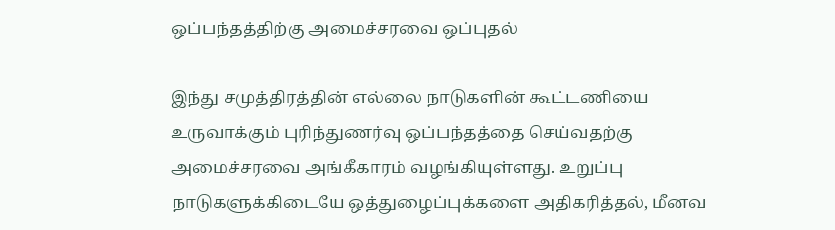ஒப்பந்தத்திற்கு அமைச்சரவை ஒப்புதல்

இந்து சமுத்திரத்தின் எல்லை நாடுகளின் கூட்டணியை உருவாக்கும் புரிந்துணர்வு ஒப்பந்தத்தை செய்வதற்கு அமைச்சரவை அங்கீகாரம் வழங்கியுள்ளது. உறுப்பு நாடுகளுக்கிடையே ஒத்துழைப்புக்களை அதிகரித்தல், மீனவ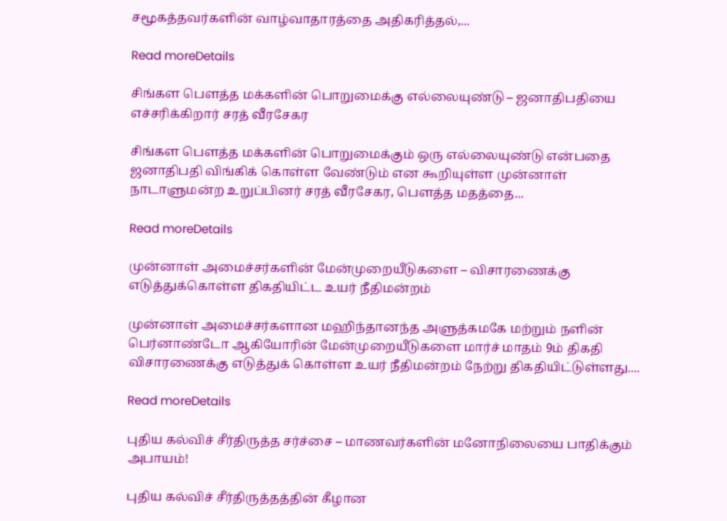சமூகத்தவர்களின் வாழ்வாதாரத்தை அதிகரித்தல்,...

Read moreDetails

சிங்கள பௌத்த மக்களின் பொறுமைக்கு எல்லையுண்டு – ஜனாதிபதியை எச்சரிக்கிறார் சரத் வீரசேகர

சிங்கள பௌத்த மக்களின் பொறுமைக்கும் ஒரு எல்லையுண்டு என்பதை ஜனாதிபதி விங்கிக் கொள்ள வேண்டும் என கூறியுள்ள முன்னாள் நாடாளுமன்ற உறுப்பினர் சரத் வீரசேகர, பௌத்த மதத்தை...

Read moreDetails

முன்னாள் அமைச்சர்களின் மேன்முறையீடுகளை – விசாரணைக்கு எடுத்துக்கொள்ள திகதியிட்ட உயர் நீதிமன்றம்

முன்னாள் அமைச்சர்களான மஹிந்தானந்த அளுத்கமகே மற்றும் நளின் பெர்னாண்டோ ஆகியோரின் மேன்முறையீடுகளை மார்ச் மாதம் 9ம் திகதி விசாரணைக்கு எடுத்துக் கொள்ள உயர் நீதிமன்றம் நேற்று திகதியிட்டுள்ளது....

Read moreDetails

புதிய கல்விச் சீர்திருத்த சர்ச்சை – மாணவர்களின் மனோநிலையை பாதிக்கும் அபாயம்!

புதிய கல்விச் சீர்திருத்தத்தின் கீழான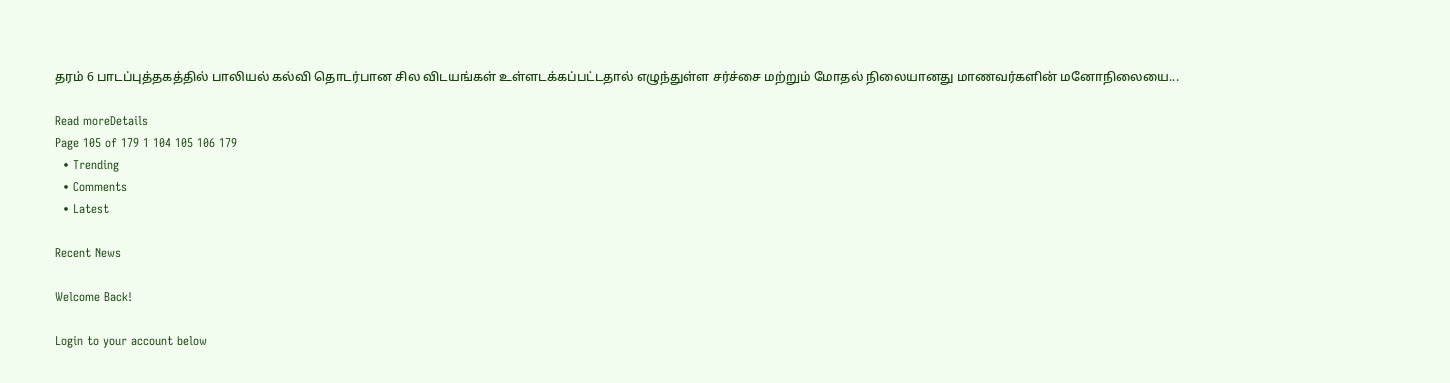தரம் 6 பாடப்புத்தகத்தில் பாலியல் கல்வி தொடர்பான சில விடயங்கள் உள்ளடக்கப்பட்டதால் எழுந்துள்ள சர்ச்சை மற்றும் மோதல் நிலையானது மாணவர்களின் மனோநிலையை...

Read moreDetails
Page 105 of 179 1 104 105 106 179
  • Trending
  • Comments
  • Latest

Recent News

Welcome Back!

Login to your account below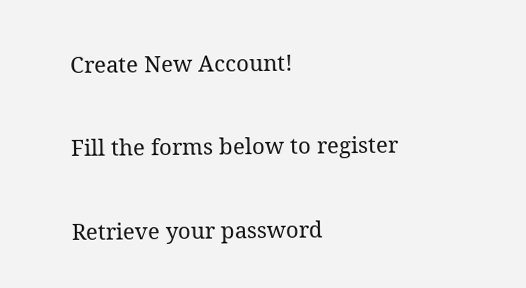Create New Account!

Fill the forms below to register

Retrieve your password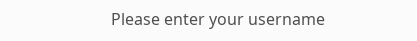Please enter your username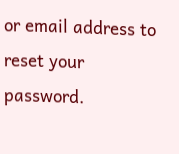or email address to reset your password.